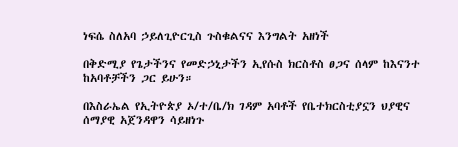ነፍሴ ስለአባ ኃይለጊዮርጊስ ጉስቁልናና እንግልት አዘነች

በቅድሚያ የጌታችንና የመድኃኒታችን ኢየሱስ ክርስቶስ ፀጋና ሰላም ከእናንተ ከአባቶቻችን ጋር ይሁን።

በእስራኤል የኢትዮጵያ ኦ/ተ/ቤ/ክ ገዳም አባቶች የቤተክርስቲያኗን ህያዊና ሰማያዊ አጀንዳዋን ሳይዘነጉ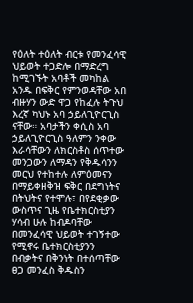የዕለት ተዕለት ብርቱ የመንፈሳዊ ህይወት ተጋድሎ በማድረግ ከሚገኙት አባቶች መካከል አንዱ በፍቅር የምንወዳቸው አበ ብዙሃን ውድ ዋጋ የከፈሉ ትጉህ እረኛ ካህኑ አባ ኃይለጊዮርጊስ ናቸው። አባታችን ቀሲስ አባ ኃይለጊዮርጊስ ዓለምን ንቀው እራሳቸውን ለክርስቶስ ሰጥተው መንጋውን ለማዳን የቅዱሳንን መርህ የተከተሉ ለምዕመናን በማይቀዘቅዝ ፍቅር በደግነትና በትህትና የተሞሉ፣ በየደቂቃው ውስጥና ጊዜ የቤተክርስቲያን ሃሳብ ሁሉ ከብዶባቸው በመንፈሳዊ ህይወት ተገኝተው የሚኖሩ ቤተክርስቲያንን በብቃትና በቅንነት በተሰጣቸው ፀጋ መንፈስ ቅዱስን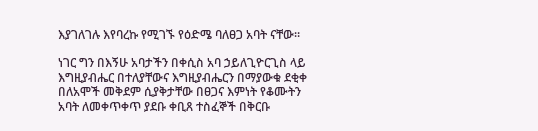እያገለገሉ እየባረኩ የሚገኙ የዕድሜ ባለፀጋ አባት ናቸው።

ነገር ግን በእኝሁ አባታችን በቀሲስ አባ ኃይለጊዮርጊስ ላይ እግዚያብሔር በተለያቸውና እግዚያብሔርን በማያውቁ ደቂቀ በለአሞች መቅደም ሲያቅታቸው በፀጋና እምነት የቆሙትን አባት ለመቀጥቀጥ ያደቡ ቀቢጸ ተስፈኞች በቅርቡ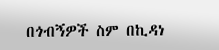በጎብኝዎች ስም በኪዳነ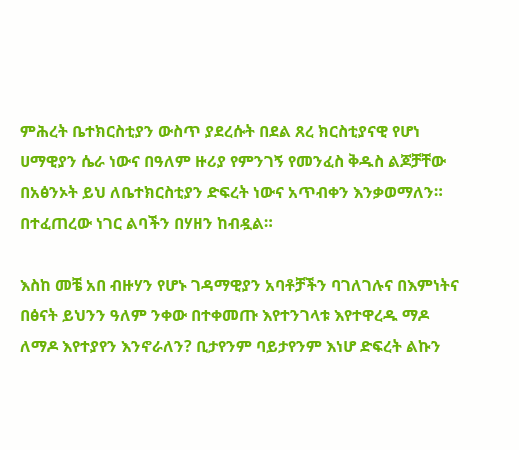ምሕረት ቤተክርስቲያን ውስጥ ያደረሱት በደል ጸረ ክርስቲያናዊ የሆነ ሀማዊያን ሴራ ነውና በዓለም ዙሪያ የምንገኝ የመንፈስ ቅዱስ ልጆቻቸው በአፅንኦት ይህ ለቤተክርስቲያን ድፍረት ነውና አጥብቀን እንቃወማለን። በተፈጠረው ነገር ልባችን በሃዘን ከብዷል።

እስከ መቼ አበ ብዙሃን የሆኑ ገዳማዊያን አባቶቻችን ባገለገሉና በእምነትና በፅናት ይህንን ዓለም ንቀው በተቀመጡ እየተንገላቱ እየተዋረዱ ማዶ ለማዶ እየተያየን እንኖራለን? ቢታየንም ባይታየንም እነሆ ድፍረት ልኩን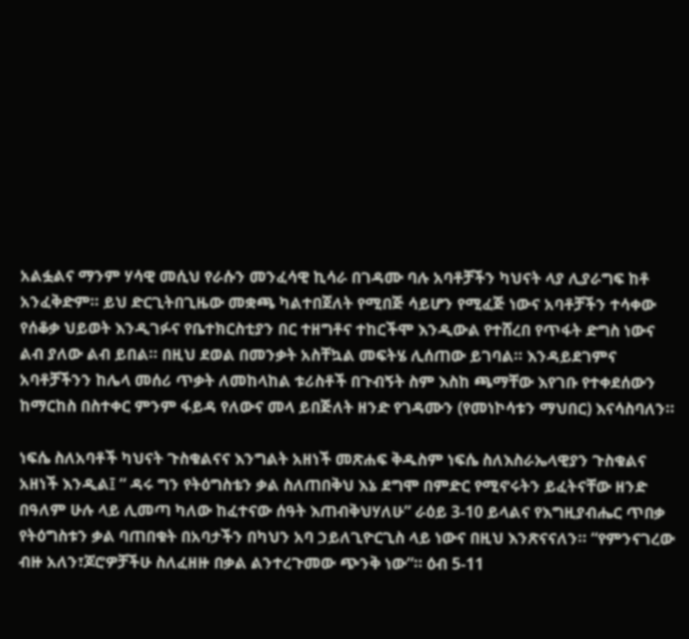አልፏልና ማንም ሃሳዊ መሲህ የራሱን መንፈሳዊ ኪሳራ በገዳሙ ባሉ አባቶቻችን ካህናት ላያ ሊያራግፍ ከቶ አንፈቅድም። ይህ ድርጊትበጊዜው መቋጫ ካልተበጀለት የሚበጅ ሳይሆን የሚፈጅ ነውና አባቶቻችን ተሳቀው የሰቆቃ ህይወት እንዲገፉና የቤተክርስቲያን በር ተዘግቶና ተከርችሞ እንዲውል የተሸረበ የጥፋት ድግስ ነውና ልብ ያለው ልብ ይበል። በዚህ ደወል በመንቃት አስቸኳል መፍትሄ ሊሰጠው ይገባል። እንዳይደገምና አባቶቻችንን ከሌላ መሰሪ ጥቃት ለመከላከል ቱሪስቶች በጉብኝት ስም እስከ ጫማቸው እየገቡ የተቀደሰውን ከማርከስ በስተቀር ምንም ፋይዳ የለውና መላ ይበጅለት ዘንድ የገዳሙን (የመነኮሳቱን ማህበር) እናሳስባለን።

ነፍሴ ስለአባቶች ካህናት ጉስቁልናና እንግልት አዘነች መጽሐፍ ቅዱስም ነፍሴ ስለእስራኤላዊያን ጉስቁልና አዘነች እንዲል፤ “ ዳሩ ግን የትዕግስቴን ቃል ስለጠበቅህ እኔ ደግሞ በምድር የሚኖሩትን ይፈትናቸው ዘንድ በዓለም ሁሉ ላይ ሊመጣ ካለው ከፈተናው ሰዓት እጠብቅህሃለሁ” ራዕይ 3-10 ይላልና የእግዚያብሔር ጥበቃ የትዕግስቱን ቃል ባጠበቁት በአባታችን በካህን አባ ኃይለጊዮርጊስ ላይ ነውና በዚህ እንጽናናለን። “የምንናገረው ብዙ አለን፣ጆሮዎቻችሁ ስለፈዘዙ በቃል ልንተረጉመው ጭንቅ ነው”። ዕብ 5-11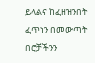ይላልና ከፈዘዝንበት ፈጥነን በመውጣት በሮቻችንን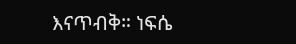እናጥብቅ። ነፍሴ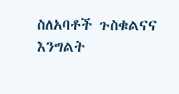ስለአባቶች ጉስቁልናና እንግልት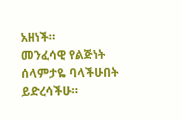አዘነች።
መንፈሳዊ የልጅነት ሰላምታዬ ባላችሁበት ይድረሳችሁ።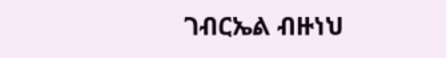ገብርኤል ብዙነህ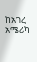ከአገረ አሜሪካ